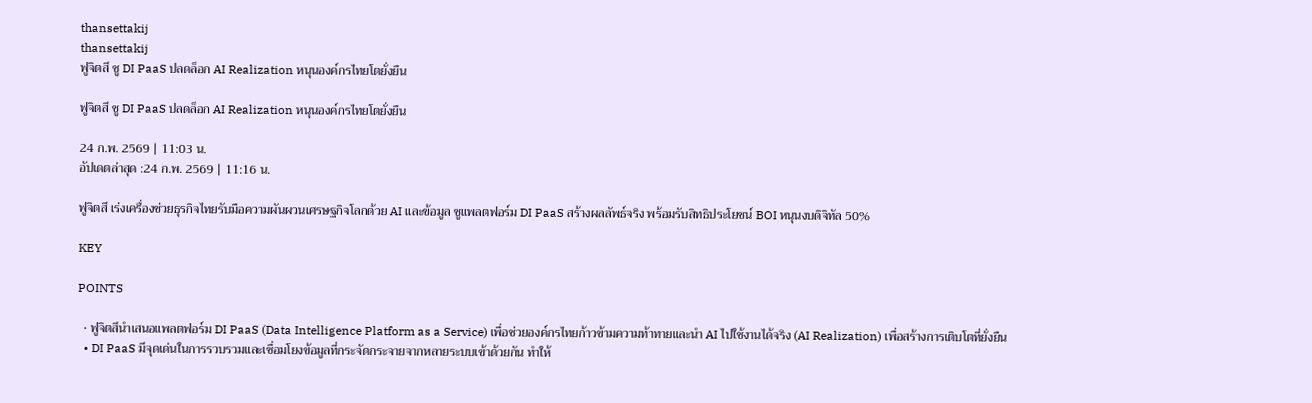thansettakij
thansettakij
ฟูจิตสึ ชู DI PaaS ปลดล็อก AI Realization หนุนองค์กรไทยโตยั่งยืน

ฟูจิตสึ ชู DI PaaS ปลดล็อก AI Realization หนุนองค์กรไทยโตยั่งยืน

24 ก.พ. 2569 | 11:03 น.
อัปเดตล่าสุด :24 ก.พ. 2569 | 11:16 น.

ฟูจิตสึ เร่งเครื่องช่วยธุรกิจไทยรับมือความผันผวนเศรษฐกิจโลกด้วย AI และข้อมูล ชูแพลตฟอร์ม DI PaaS สร้างผลลัพธ์จริง พร้อมรับสิทธิประโยชน์ BOI หนุนงบดิจิทัล 50%

KEY

POINTS

  • ฟูจิตสึนำเสนอแพลตฟอร์ม DI PaaS (Data Intelligence Platform as a Service) เพื่อช่วยองค์กรไทยก้าวข้ามความท้าทายและนำ AI ไปใช้งานได้จริง (AI Realization) เพื่อสร้างการเติบโตที่ยั่งยืน
  • DI PaaS มีจุดเด่นในการรวบรวมและเชื่อมโยงข้อมูลที่กระจัดกระจายจากหลายระบบเข้าด้วยกัน ทำให้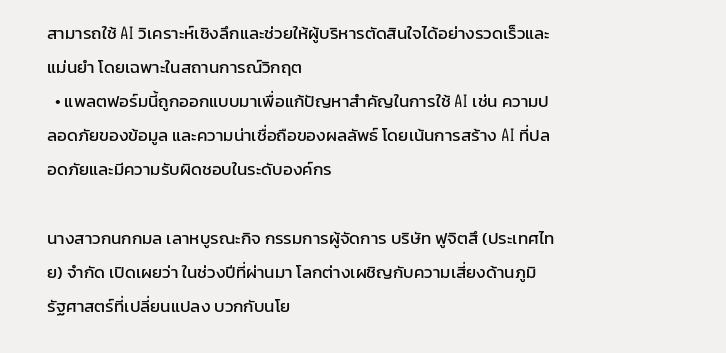สามารถใช้ AI วิเคราะห์เชิงลึกและช่วยให้ผู้บริหารตัดสินใจได้อย่างรวดเร็วและแม่นยำ โดยเฉพาะในสถานการณ์วิกฤต
  • แพลตฟอร์มนี้ถูกออกแบบมาเพื่อแก้ปัญหาสำคัญในการใช้ AI เช่น ความปลอดภัยของข้อมูล และความน่าเชื่อถือของผลลัพธ์ โดยเน้นการสร้าง AI ที่ปลอดภัยและมีความรับผิดชอบในระดับองค์กร

นางสาวกนกกมล เลาหบูรณะกิจ กรรมการผู้จัดการ บริษัท ฟูจิตสึ (ประเทศไทย) จำกัด เปิดเผยว่า ในช่วงปีที่ผ่านมา โลกต่างเผชิญกับความเสี่ยงด้านภูมิรัฐศาสตร์ที่เปลี่ยนแปลง บวกกับนโย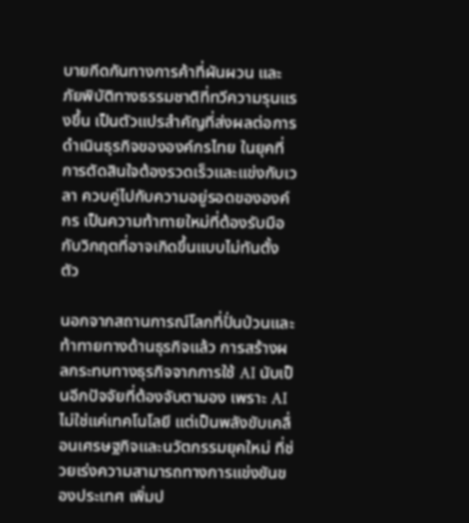บายกีดกันทางการค้าที่ผันผวน และภัยพิบัติทางธรรมชาติที่ทวีความรุนแรงขึ้น เป็นตัวแปรสำคัญที่ส่งผลต่อการดำเนินธุรกิจขององค์กรไทย ในยุคที่การตัดสินใจต้องรวดเร็วและแข่งกับเวลา ควบคู่ไปกับความอยู่รอดขององค์กร เป็นความท้าทายใหม่ที่ต้องรับมือกับวิกฤตที่อาจเกิดขึ้นแบบไม่ทันตั้งตัว

นอกจากสถานการณ์โลกที่ปั่นป่วนและท้าทายทางด้านธุรกิจแล้ว การสร้างผลกระทบทางธุรกิจจากการใช้ AI นับเป็นอีกปัจจัยที่ต้องจับตามอง เพราะ AI ไม่ใช่แค่เทคโนโลยี แต่เป็นพลังขับเคลื่อนเศรษฐกิจและนวัตกรรมยุคใหม่ ที่ช่วยเร่งความสามารถทางการแข่งขันของประเทศ เพิ่มป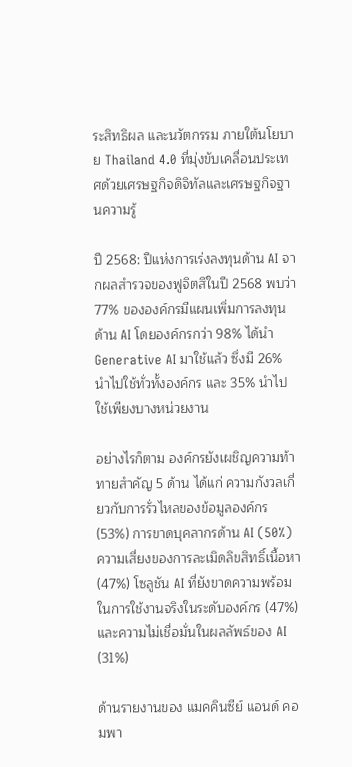ระสิทธิผล และนวัตกรรม ภายใต้นโยบาย Thailand 4.0 ที่มุ่งขับเคลื่อนประเทศด้วยเศรษฐกิจดิจิทัลและเศรษฐกิจฐานความรู้

ปี 2568: ปีแห่งการเร่งลงทุนด้าน AI จากผลสำรวจของฟูจิตสึในปี 2568 พบว่า 77% ขององค์กรมีแผนเพิ่มการลงทุนด้าน AI โดยองค์กรกว่า 98% ได้นำ Generative AI มาใช้แล้ว ซึ่งมี 26% นำไปใช้ทั่วทั้งองค์กร และ 35% นำไปใช้เพียงบางหน่วยงาน

อย่างไรก็ตาม องค์กรยังเผชิญความท้าทายสำคัญ 5 ด้าน ได้แก่ ความกังวลเกี่ยวกับการรั่วไหลของข้อมูลองค์กร (53%) การขาดบุคลากรด้าน AI (50%) ความเสี่ยงของการละเมิดลิขสิทธิ์เนื้อหา (47%) โซลูชัน AI ที่ยังขาดความพร้อมในการใช้งานจริงในระดับองค์กร (47%) และความไม่เชื่อมั่นในผลลัพธ์ของ AI (31%)

ด้านรายงานของ แมคคินซีย์ แอนด์ คอมพา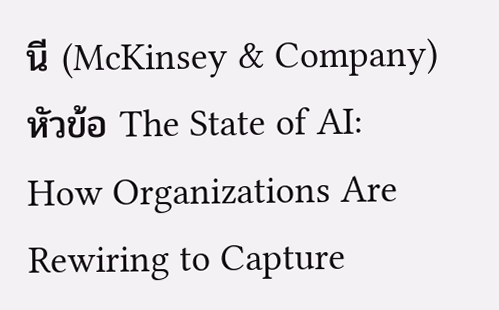นี (McKinsey & Company) หัวข้อ The State of AI: How Organizations Are Rewiring to Capture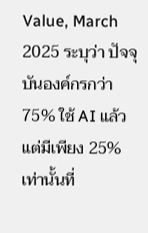Value, March 2025 ระบุว่า ปัจจุบันองค์กรกว่า 75% ใช้ AI แล้ว แต่มีเพียง 25% เท่านั้นที่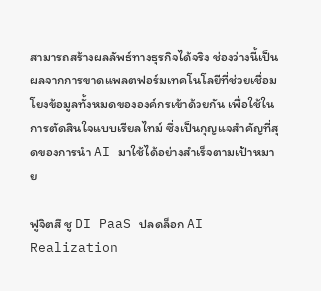สามารถสร้างผลลัพธ์ทางธุรกิจได้จริง ช่องว่างนี้เป็นผลจากการขาดแพลตฟอร์มเทคโนโลยีที่ช่วยเชื่อมโยงข้อมูลทั้งหมดขององค์กรเข้าด้วยกัน เพื่อใช้ในการตัดสินใจแบบเรียลไทม์ ซึ่งเป็นกุญแจสำคัญที่สุดของการนำ AI มาใช้ได้อย่างสำเร็จตามเป้าหมาย

ฟูจิตสึ ชู DI PaaS ปลดล็อก AI Realization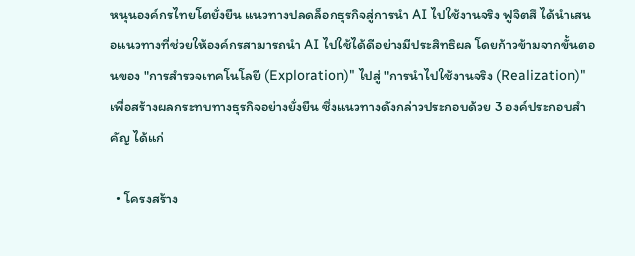หนุนองค์กรไทยโตยั่งยืน แนวทางปลดล็อกธุรกิจสู่การนำ AI ไปใช้งานจริง ฟูจิตสึ ได้นำเสนอแนวทางที่ช่วยให้องค์กรสามารถนำ AI ไปใช้ได้ดีอย่างมีประสิทธิผล โดยก้าวข้ามจากขั้นตอนของ "การสำรวจเทคโนโลยี (Exploration)" ไปสู่ "การนำไปใช้งานจริง (Realization)" เพื่อสร้างผลกระทบทางธุรกิจอย่างยั่งยืน ซึ่งแนวทางดังกล่าวประกอบด้วย 3 องค์ประกอบสำคัญ ได้แก่

  • โครงสร้าง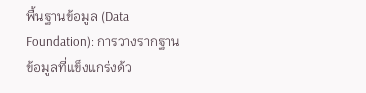พื้นฐานข้อมูล (Data Foundation): การวางรากฐานข้อมูลที่แข็งแกร่งด้ว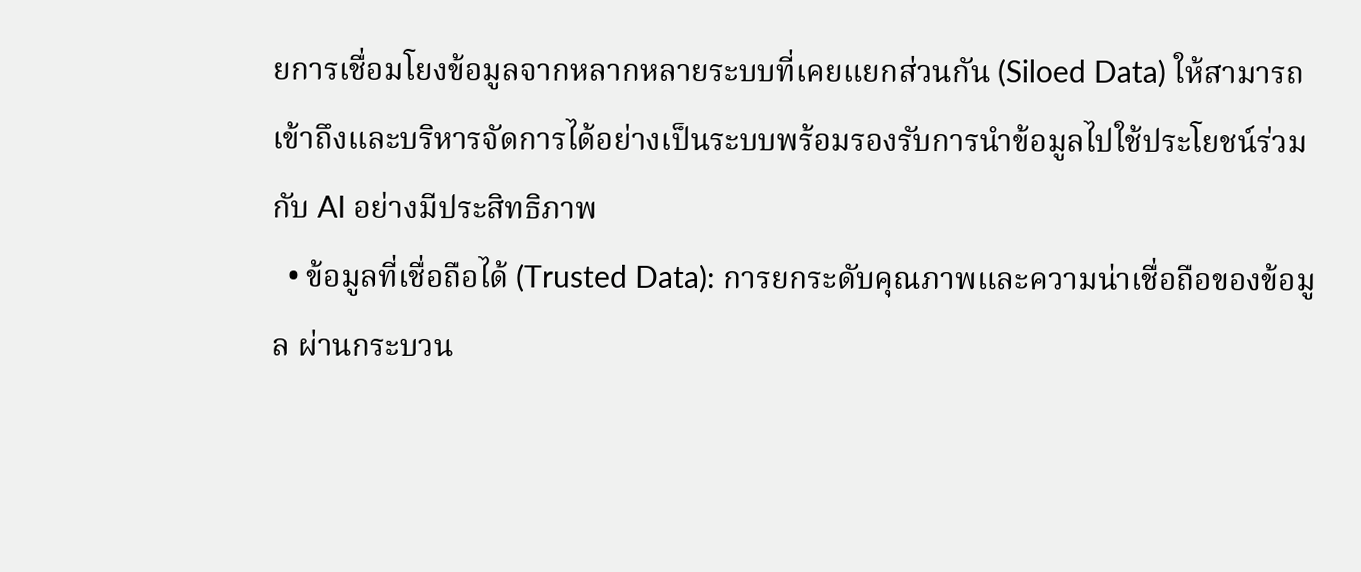ยการเชื่อมโยงข้อมูลจากหลากหลายระบบที่เคยแยกส่วนกัน (Siloed Data) ให้สามารถเข้าถึงและบริหารจัดการได้อย่างเป็นระบบพร้อมรองรับการนำข้อมูลไปใช้ประโยชน์ร่วมกับ AI อย่างมีประสิทธิภาพ
  • ข้อมูลที่เชื่อถือได้ (Trusted Data): การยกระดับคุณภาพและความน่าเชื่อถือของข้อมูล ผ่านกระบวน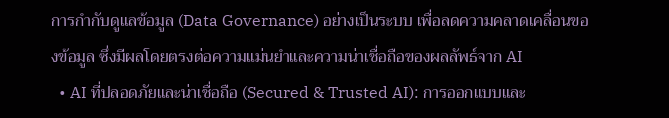การกำกับดูแลข้อมูล (Data Governance) อย่างเป็นระบบ เพื่อลดความคลาดเคลื่อนของข้อมูล ซึ่งมีผลโดยตรงต่อความแม่นยำและความน่าเชื่อถือของผลลัพธ์จาก AI
  • AI ที่ปลอดภัยและน่าเชื่อถือ (Secured & Trusted AI): การออกแบบและ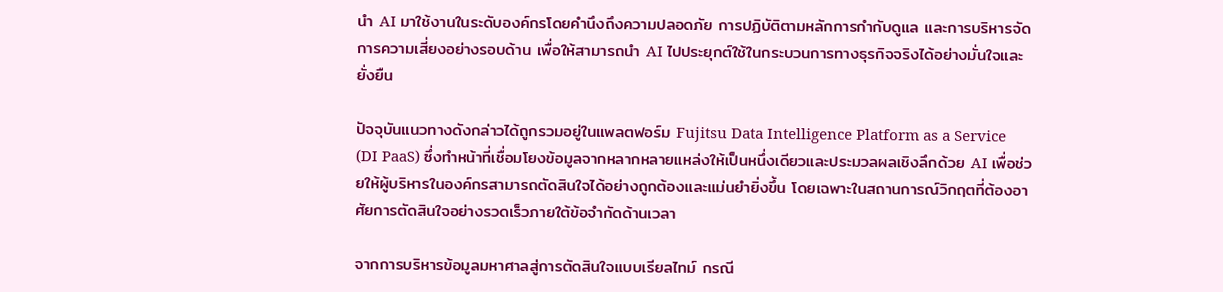นำ AI มาใช้งานในระดับองค์กรโดยคำนึงถึงความปลอดภัย การปฏิบัติตามหลักการกำกับดูแล และการบริหารจัดการความเสี่ยงอย่างรอบด้าน เพื่อให้สามารถนำ AI ไปประยุกต์ใช้ในกระบวนการทางธุรกิจจริงได้อย่างมั่นใจและยั่งยืน

ปัจจุบันแนวทางดังกล่าวได้ถูกรวมอยู่ในแพลตฟอร์ม Fujitsu Data Intelligence Platform as a Service (DI PaaS) ซึ่งทำหน้าที่เชื่อมโยงข้อมูลจากหลากหลายแหล่งให้เป็นหนึ่งเดียวและประมวลผลเชิงลึกด้วย AI เพื่อช่วยให้ผู้บริหารในองค์กรสามารถตัดสินใจได้อย่างถูกต้องและแม่นยำยิ่งขึ้น โดยเฉพาะในสถานการณ์วิกฤตที่ต้องอาศัยการตัดสินใจอย่างรวดเร็วภายใต้ข้อจำกัดด้านเวลา

จากการบริหารข้อมูลมหาศาลสู่การตัดสินใจแบบเรียลไทม์ กรณี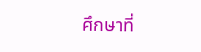ศึกษาที่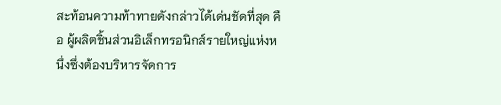สะท้อนความท้าทายดังกล่าวได้เด่นชัดที่สุด คือ ผู้ผลิตชิ้นส่วนอิเล็กทรอนิกส์รายใหญ่แห่งหนึ่งซึ่งต้องบริหารจัดการ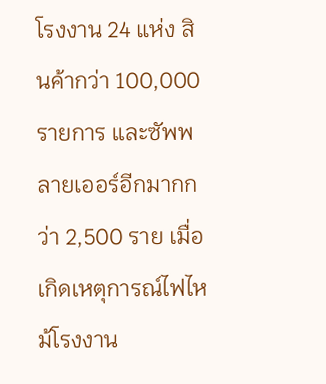โรงงาน 24 แห่ง สินค้ากว่า 100,000 รายการ และซัพพลายเออร์อีกมากกว่า 2,500 ราย เมื่อเกิดเหตุการณ์ไฟไหม้โรงงาน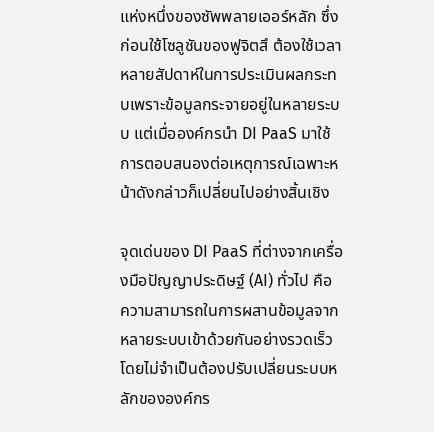แห่งหนึ่งของซัพพลายเออร์หลัก ซึ่งก่อนใช้โซลูชันของฟูจิตสึ ต้องใช้เวลาหลายสัปดาห์ในการประเมินผลกระทบเพราะข้อมูลกระจายอยู่ในหลายระบบ แต่เมื่อองค์กรนำ DI PaaS มาใช้ การตอบสนองต่อเหตุการณ์เฉพาะหน้าดังกล่าวก็เปลี่ยนไปอย่างสิ้นเชิง

จุดเด่นของ DI PaaS ที่ต่างจากเครื่องมือปัญญาประดิษฐ์ (AI) ทั่วไป คือ ความสามารถในการผสานข้อมูลจากหลายระบบเข้าด้วยกันอย่างรวดเร็ว โดยไม่จำเป็นต้องปรับเปลี่ยนระบบหลักขององค์กร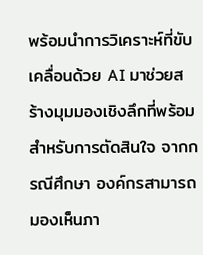พร้อมนำการวิเคราะห์ที่ขับเคลื่อนด้วย AI มาช่วยสร้างมุมมองเชิงลึกที่พร้อมสำหรับการตัดสินใจ จากกรณีศึกษา องค์กรสามารถมองเห็นภา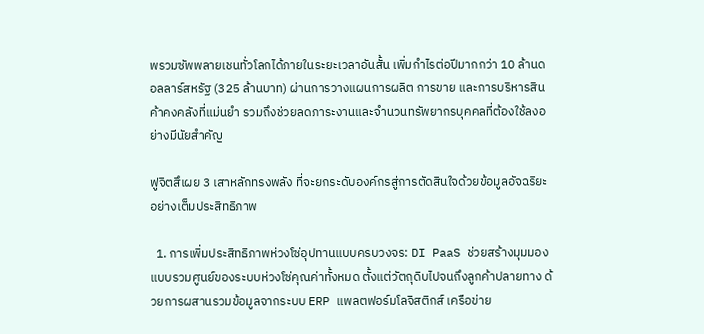พรวมซัพพลายเชนทั่วโลกได้ภายในระยะเวลาอันสั้น เพิ่มกำไรต่อปีมากกว่า 10 ล้านดอลลาร์สหรัฐ (325 ล้านบาท) ผ่านการวางแผนการผลิต การขาย และการบริหารสินค้าคงคลังที่แม่นยำ รวมถึงช่วยลดภาระงานและจำนวนทรัพยากรบุคคลที่ต้องใช้ลงอย่างมีนัยสำคัญ

ฟูจิตสึเผย 3 เสาหลักทรงพลัง ที่จะยกระดับองค์กรสู่การตัดสินใจด้วยข้อมูลอัจฉริยะอย่างเต็มประสิทธิภาพ

  1. การเพิ่มประสิทธิภาพห่วงโซ่อุปทานแบบครบวงจร: DI PaaS ช่วยสร้างมุมมองแบบรวมศูนย์ของระบบห่วงโซ่คุณค่าทั้งหมด ตั้งแต่วัตถุดิบไปจนถึงลูกค้าปลายทาง ด้วยการผสานรวมข้อมูลจากระบบ ERP แพลตฟอร์มโลจิสติกส์ เครือข่าย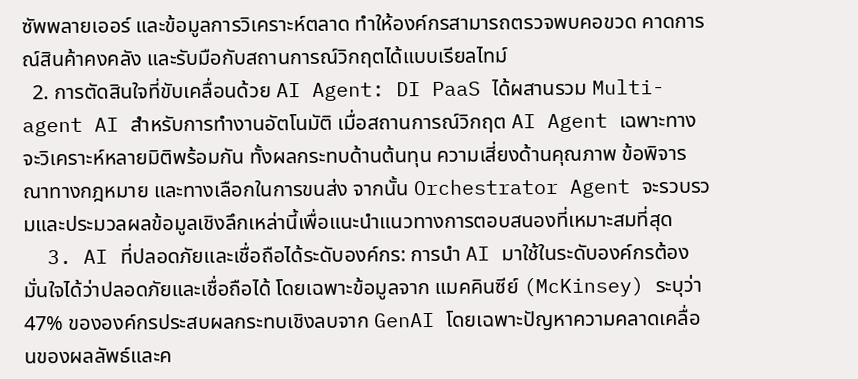ซัพพลายเออร์ และข้อมูลการวิเคราะห์ตลาด ทำให้องค์กรสามารถตรวจพบคอขวด คาดการณ์สินค้าคงคลัง และรับมือกับสถานการณ์วิกฤตได้แบบเรียลไทม์
  2. การตัดสินใจที่ขับเคลื่อนด้วย AI Agent: DI PaaS ได้ผสานรวม Multi-agent AI สำหรับการทำงานอัตโนมัติ เมื่อสถานการณ์วิกฤต AI Agent เฉพาะทางจะวิเคราะห์หลายมิติพร้อมกัน ทั้งผลกระทบด้านต้นทุน ความเสี่ยงด้านคุณภาพ ข้อพิจารณาทางกฎหมาย และทางเลือกในการขนส่ง จากนั้น Orchestrator Agent จะรวบรวมและประมวลผลข้อมูลเชิงลึกเหล่านี้เพื่อแนะนำแนวทางการตอบสนองที่เหมาะสมที่สุด
  3. AI ที่ปลอดภัยและเชื่อถือได้ระดับองค์กร: การนำ AI มาใช้ในระดับองค์กรต้องมั่นใจได้ว่าปลอดภัยและเชื่อถือได้ โดยเฉพาะข้อมูลจาก แมคคินซีย์ (McKinsey) ระบุว่า 47% ขององค์กรประสบผลกระทบเชิงลบจาก GenAI โดยเฉพาะปัญหาความคลาดเคลื่อนของผลลัพธ์และค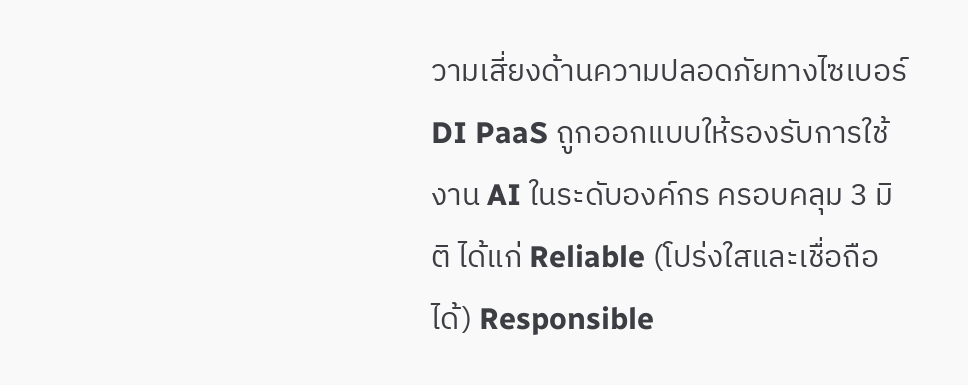วามเสี่ยงด้านความปลอดภัยทางไซเบอร์ DI PaaS ถูกออกแบบให้รองรับการใช้งาน AI ในระดับองค์กร ครอบคลุม 3 มิติ ได้แก่ Reliable (โปร่งใสและเชื่อถือได้) Responsible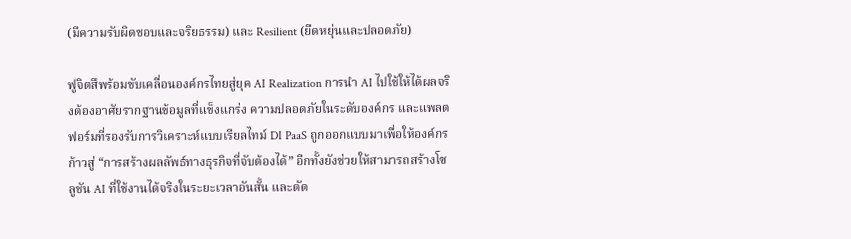(มีความรับผิดชอบและจริยธรรม) และ Resilient (ยืดหยุ่นและปลอดภัย)

ฟูจิตสึพร้อมขับเคลื่อนองค์กรไทยสู่ยุค AI Realization การนำ AI ไปใช้ให้ได้ผลจริงต้องอาศัยรากฐานข้อมูลที่แข็งแกร่ง ความปลอดภัยในระดับองค์กร และแพลตฟอร์มที่รองรับการวิเคราะห์แบบเรียลไทม์ DI PaaS ถูกออกแบบมาเพื่อให้องค์กรก้าวสู่ “การสร้างผลลัพธ์ทางธุรกิจที่จับต้องได้” อีกทั้งยังช่วยให้สามารถสร้างโซลูชัน AI ที่ใช้งานได้จริงในระยะเวลาอันสั้น และตัด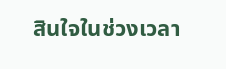สินใจในช่วงเวลา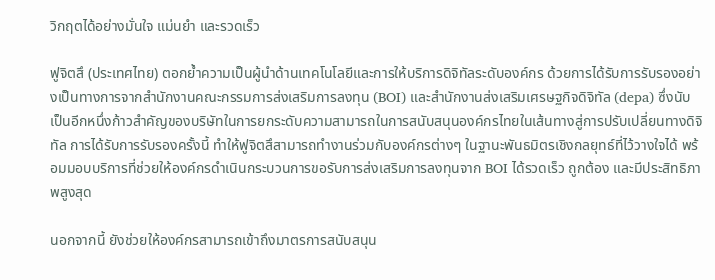วิกฤตได้อย่างมั่นใจ แม่นยำ และรวดเร็ว

ฟูจิตสึ (ประเทศไทย) ตอกย้ำความเป็นผู้นำด้านเทคโนโลยีและการให้บริการดิจิทัลระดับองค์กร ด้วยการได้รับการรับรองอย่างเป็นทางการจากสำนักงานคณะกรรมการส่งเสริมการลงทุน (BOI) และสำนักงานส่งเสริมเศรษฐกิจดิจิทัล (depa) ซึ่งนับเป็นอีกหนึ่งก้าวสำคัญของบริษัทในการยกระดับความสามารถในการสนับสนุนองค์กรไทยในเส้นทางสู่การปรับเปลี่ยนทางดิจิทัล การได้รับการรับรองครั้งนี้ ทำให้ฟูจิตสึสามารถทำงานร่วมกับองค์กรต่างๆ ในฐานะพันธมิตรเชิงกลยุทธ์ที่ไว้วางใจได้ พร้อมมอบบริการที่ช่วยให้องค์กรดำเนินกระบวนการขอรับการส่งเสริมการลงทุนจาก BOI ได้รวดเร็ว ถูกต้อง และมีประสิทธิภาพสูงสุด

นอกจากนี้ ยังช่วยให้องค์กรสามารถเข้าถึงมาตรการสนับสนุน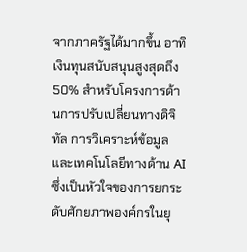จากภาครัฐได้มากขึ้น อาทิ เงินทุนสนับสนุนสูงสุดถึง 50% สำหรับโครงการด้านการปรับเปลี่ยนทางดิจิทัล การวิเคราะห์ข้อมูล และเทคโนโลยีทางด้าน AI ซึ่งเป็นหัวใจของการยกระดับศักยภาพองค์กรในยุ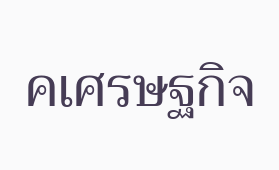คเศรษฐกิจ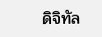ดิจิทัล